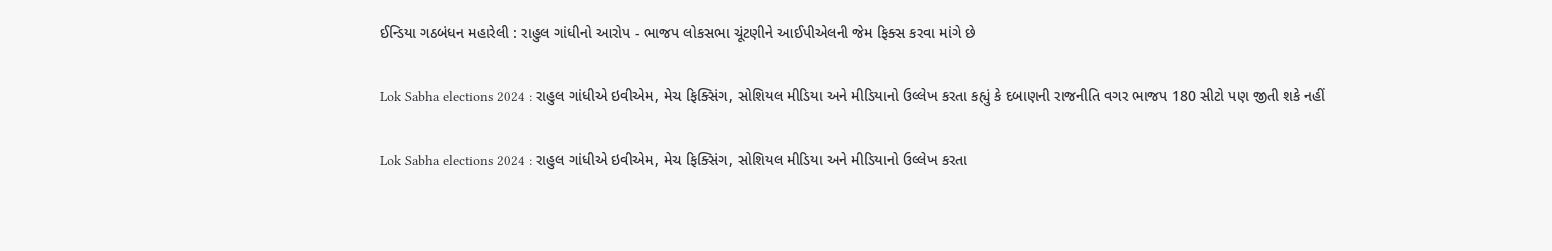ઈન્ડિયા ગઠબંધન મહારેલી : રાહુલ ગાંધીનો આરોપ - ભાજપ લોકસભા ચૂંટણીને આઈપીએલની જેમ ફિક્સ કરવા માંગે છે

Lok Sabha elections 2024 : રાહુલ ગાંધીએ ઇવીએમ, મેચ ફિક્સિંગ, સોશિયલ મીડિયા અને મીડિયાનો ઉલ્લેખ કરતા કહ્યું કે દબાણની રાજનીતિ વગર ભાજપ 180 સીટો પણ જીતી શકે નહીં

Lok Sabha elections 2024 : રાહુલ ગાંધીએ ઇવીએમ, મેચ ફિક્સિંગ, સોશિયલ મીડિયા અને મીડિયાનો ઉલ્લેખ કરતા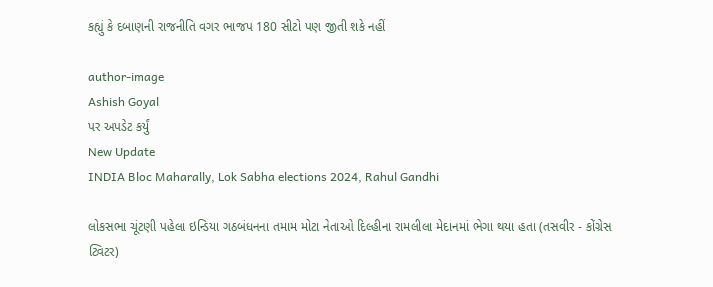કહ્યું કે દબાણની રાજનીતિ વગર ભાજપ 180 સીટો પણ જીતી શકે નહીં

author-image
Ashish Goyal
પર અપડેટ કર્યું
New Update
INDIA Bloc Maharally, Lok Sabha elections 2024, Rahul Gandhi

લોકસભા ચૂંટણી પહેલા ઇન્ડિયા ગઠબંધનના તમામ મોટા નેતાઓ દિલ્હીના રામલીલા મેદાનમાં ભેગા થયા હતા (તસવીર - કોંગ્રેસ ટ્વિટર)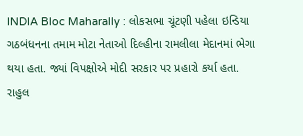INDIA Bloc Maharally : લોકસભા ચૂંટણી પહેલા ઇન્ડિયા ગઠબંધનના તમામ મોટા નેતાઓ દિલ્હીના રામલીલા મેદાનમાં ભેગા થયા હતા. જ્યાં વિપક્ષોએ મોદી સરકાર પર પ્રહારો કર્યા હતા. રાહુલ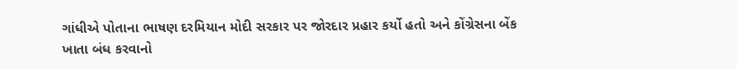ગાંધીએ પોતાના ભાષણ દરમિયાન મોદી સરકાર પર જોરદાર પ્રહાર કર્યો હતો અને કોંગ્રેસના બેંક ખાતા બંધ કરવાનો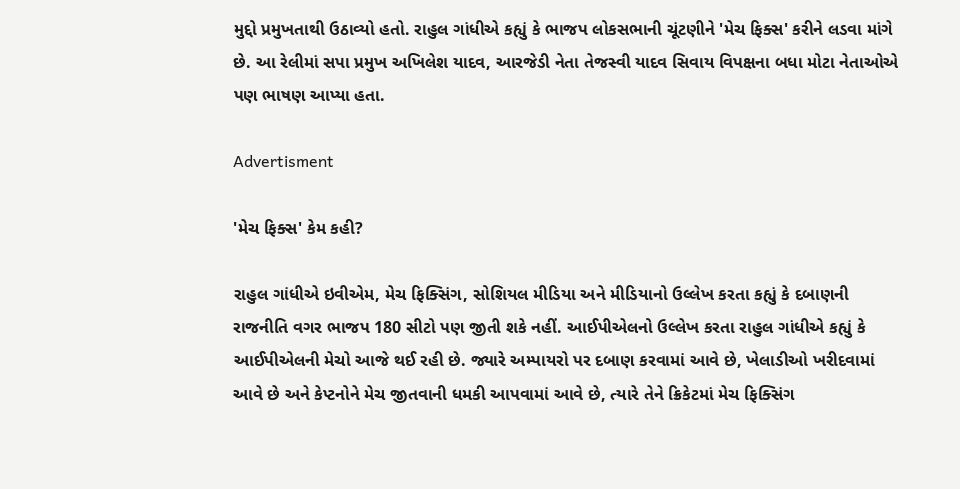મુદ્દો પ્રમુખતાથી ઉઠાવ્યો હતો. રાહુલ ગાંધીએ કહ્યું કે ભાજપ લોકસભાની ચૂંટણીને 'મેચ ફિક્સ' કરીને લડવા માંગે છે. આ રેલીમાં સપા પ્રમુખ અખિલેશ યાદવ, આરજેડી નેતા તેજસ્વી યાદવ સિવાય વિપક્ષના બધા મોટા નેતાઓએ પણ ભાષણ આપ્યા હતા.

Advertisment

'મેચ ફિક્સ' કેમ કહી?

રાહુલ ગાંધીએ ઇવીએમ, મેચ ફિક્સિંગ, સોશિયલ મીડિયા અને મીડિયાનો ઉલ્લેખ કરતા કહ્યું કે દબાણની રાજનીતિ વગર ભાજપ 180 સીટો પણ જીતી શકે નહીં. આઈપીએલનો ઉલ્લેખ કરતા રાહુલ ગાંધીએ કહ્યું કે આઈપીએલની મેચો આજે થઈ રહી છે. જ્યારે અમ્પાયરો પર દબાણ કરવામાં આવે છે, ખેલાડીઓ ખરીદવામાં આવે છે અને કેપ્ટનોને મેચ જીતવાની ધમકી આપવામાં આવે છે, ત્યારે તેને ક્રિકેટમાં મેચ ફિક્સિંગ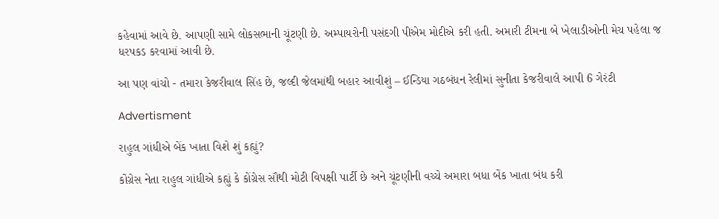કહેવામાં આવે છે. આપણી સામે લોકસભાની ચૂંટણી છે. અમ્પાયરોની પસંદગી પીએમ મોદીએ કરી હતી. અમારી ટીમના બે ખેલાડીઓની મેચ પહેલા જ ધરપકડ કરવામાં આવી છે.

આ પણ વાંચો - તમારા કેજરીવાલ સિંહ છે, જલ્દી જેલમાંથી બહાર આવીશું – ઈન્ડિયા ગઠબંધન રેલીમાં સુનીતા કેજરીવાલે આપી 6 ગેરંટી

Advertisment

રાહુલ ગાંધીએ બેંક ખાતા વિશે શું કહ્યું?

કોંગ્રેસ નેતા રાહુલ ગાંધીએ કહ્યું કે કોંગ્રેસ સૌથી મોટી વિપક્ષી પાર્ટી છે અને ચૂંટણીની વચ્ચે અમારા બધા બેંક ખાતા બંધ કરી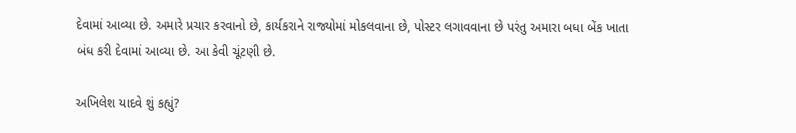દેવામાં આવ્યા છે. અમારે પ્રચાર કરવાનો છે, કાર્યકરાને રાજ્યોમાં મોકલવાના છે, પોસ્ટર લગાવવાના છે પરંતુ અમારા બધા બેંક ખાતા બંધ કરી દેવામાં આવ્યા છે. આ કેવી ચૂંટણી છે.

અખિલેશ યાદવે શું કહ્યું?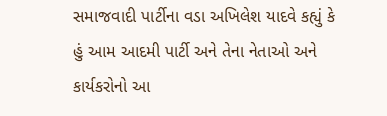સમાજવાદી પાર્ટીના વડા અખિલેશ યાદવે કહ્યું કે હું આમ આદમી પાર્ટી અને તેના નેતાઓ અને કાર્યકરોનો આ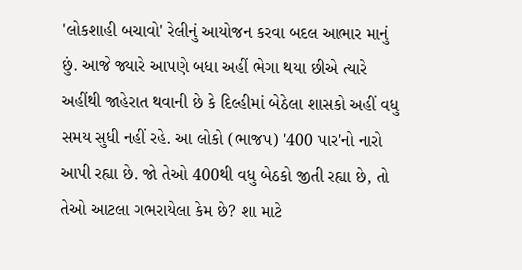'લોકશાહી બચાવો' રેલીનું આયોજન કરવા બદલ આભાર માનું છું. આજે જ્યારે આપણે બધા અહીં ભેગા થયા છીએ ત્યારે અહીંથી જાહેરાત થવાની છે કે દિલ્હીમાં બેઠેલા શાસકો અહીં વધુ સમય સુધી નહીં રહે. આ લોકો (ભાજપ) '400 પાર'નો નારો આપી રહ્યા છે. જો તેઓ 400થી વધુ બેઠકો જીતી રહ્યા છે, તો તેઓ આટલા ગભરાયેલા કેમ છે? શા માટે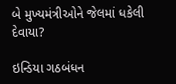બે મુખ્યમંત્રીઓને જેલમાં ધકેલી દેવાયા?

ઇન્ડિયા ગઠબંધન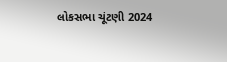લોકસભા ચૂંટણી 2024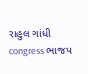રાહુલ ગાંધી congress ભાજપ